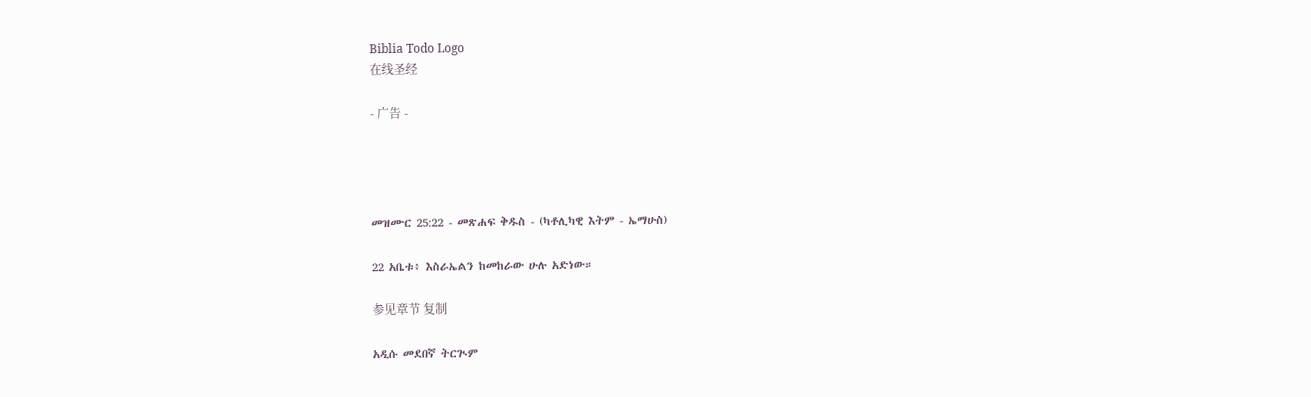Biblia Todo Logo
在线圣经

- 广告 -




መዝሙር 25:22 - መጽሐፍ ቅዱስ - (ካቶሊካዊ እትም - ኤማሁስ)

22 አቤቱ፥ እስራኤልን ከመከራው ሁሉ አድነው።

参见章节 复制

አዲሱ መደበኛ ትርጒም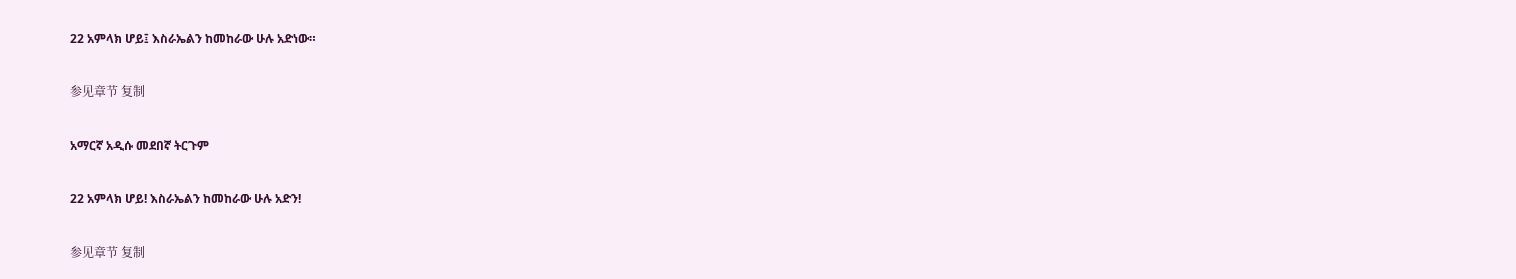22 አምላክ ሆይ፤ እስራኤልን ከመከራው ሁሉ አድነው።

参见章节 复制

አማርኛ አዲሱ መደበኛ ትርጉም

22 አምላክ ሆይ! እስራኤልን ከመከራው ሁሉ አድን!

参见章节 复制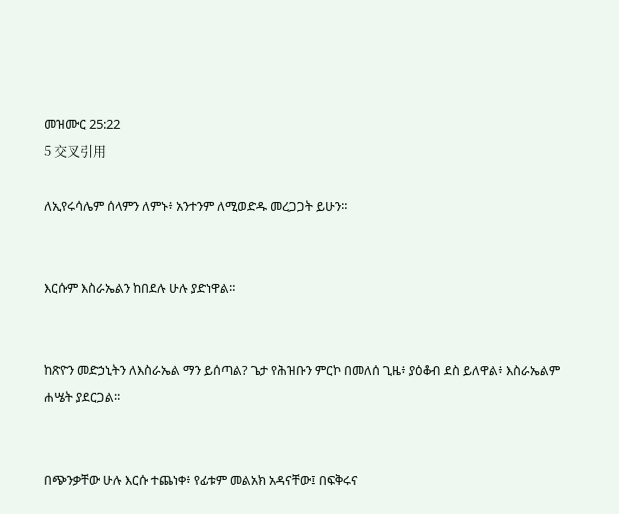መዝሙር 25:22
5 交叉引用

ለኢየሩሳሌም ሰላምን ለምኑ፥ አንተንም ለሚወድዱ መረጋጋት ይሁን።


እርሱም እስራኤልን ከበደሉ ሁሉ ያድነዋል።


ከጽዮን መድኃኒትን ለእስራኤል ማን ይሰጣል? ጌታ የሕዝቡን ምርኮ በመለሰ ጊዜ፥ ያዕቆብ ደስ ይለዋል፥ እስራኤልም ሐሤት ያደርጋል።


በጭንቃቸው ሁሉ እርሱ ተጨነቀ፥ የፊቱም መልአክ አዳናቸው፤ በፍቅሩና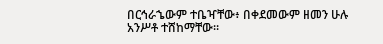በርኅራኄውም ተቤዣቸው፥ በቀደመውም ዘመን ሁሉ አንሥቶ ተሸከማቸው።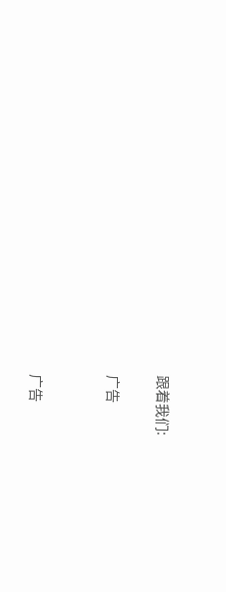跟着我们:

广告


广告